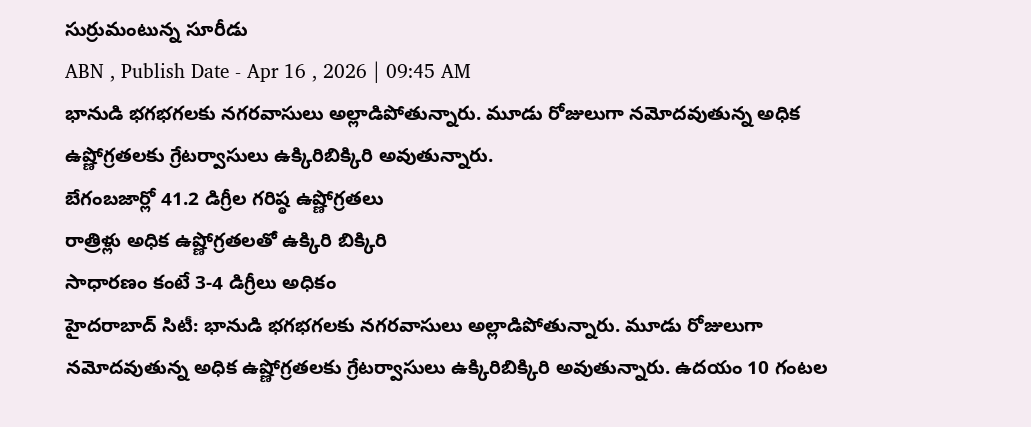సుర్రుమంటున్న సూరీడు
ABN , Publish Date - Apr 16 , 2026 | 09:45 AM
భానుడి భగభగలకు నగరవాసులు అల్లాడిపోతున్నారు. మూడు రోజులుగా నమోదవుతున్న అధిక ఉష్ణోగ్రతలకు గ్రేటర్వాసులు ఉక్కిరిబిక్కిరి అవుతున్నారు.
బేగంబజార్లో 41.2 డిగ్రీల గరిష్ఠ ఉష్ణోగ్రతలు
రాత్రిళ్లు అధిక ఉష్ణోగ్రతలతో ఉక్కిరి బిక్కిరి
సాధారణం కంటే 3-4 డిగ్రీలు అధికం
హైదరాబాద్ సిటీ: భానుడి భగభగలకు నగరవాసులు అల్లాడిపోతున్నారు. మూడు రోజులుగా నమోదవుతున్న అధిక ఉష్ణోగ్రతలకు గ్రేటర్వాసులు ఉక్కిరిబిక్కిరి అవుతున్నారు. ఉదయం 10 గంటల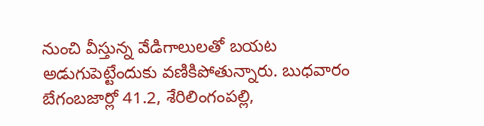నుంచి వీస్తున్న వేడిగాలులతో బయట అడుగుపెట్టేందుకు వణికిపోతున్నారు. బుధవారం బేగంబజార్లో 41.2, శేరిలింగంపల్లి,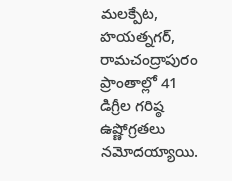మలక్పేట, హయత్నగర్, రామచంద్రాపురం ప్రాంతాల్లో 41 డిగ్రీల గరిష్ఠ ఉష్ణోగ్రతలు నమోదయ్యాయి.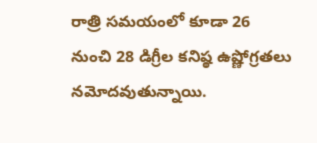రాత్రి సమయంలో కూడా 26 నుంచి 28 డిగ్రీల కనిష్ఠ ఉష్ణోగ్రతలు నమోదవుతున్నాయి.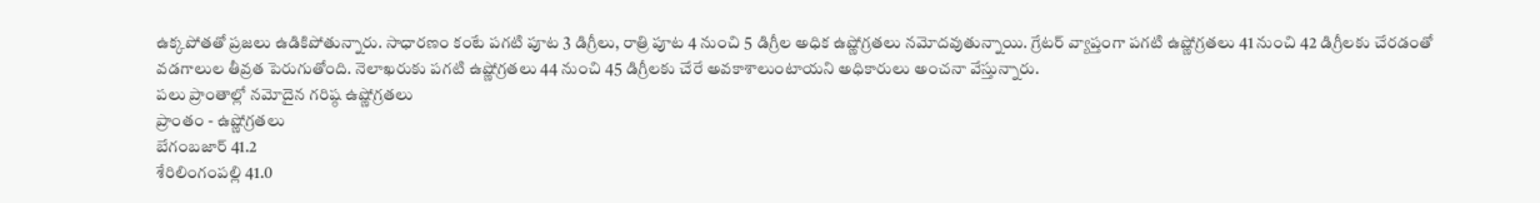ఉక్కపోతతో ప్రజలు ఉడికిపోతున్నారు. సాధారణం కంటే పగటి పూట 3 డిగ్రీలు, రాత్రి పూట 4 నుంచి 5 డిగ్రీల అధిక ఉష్ణోగ్రతలు నమోదవుతున్నాయి. గ్రేటర్ వ్యాప్తంగా పగటి ఉష్ణోగ్రతలు 41 నుంచి 42 డిగ్రీలకు చేరడంతో వడగాలుల తీవ్రత పెరుగుతోంది. నెలాఖరుకు పగటి ఉష్ణోగ్రతలు 44 నుంచి 45 డిగ్రీలకు చేరే అవకాశాలుంటాయని అధికారులు అంచనా వేస్తున్నారు.
పలు ప్రాంతాల్లో నమోదైన గరిష్ఠ ఉష్ణోగ్రతలు
ప్రాంతం - ఉష్ణోగ్రతలు
బేగంబజార్ 41.2
శేరిలింగంపల్లి 41.0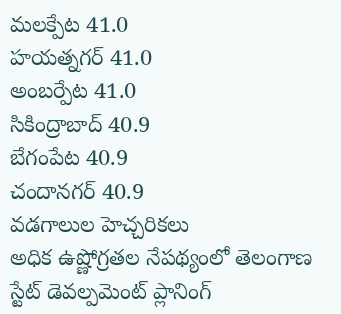మలక్పేట 41.0
హయత్నగర్ 41.0
అంబర్పేట 41.0
సికింద్రాబాద్ 40.9
బేగంపేట 40.9
చందానగర్ 40.9
వడగాలుల హెచ్చరికలు
అధిక ఉష్ణోగ్రతల నేపథ్యంలో తెలంగాణ స్టేట్ డెవల్పమెంట్ ప్లానింగ్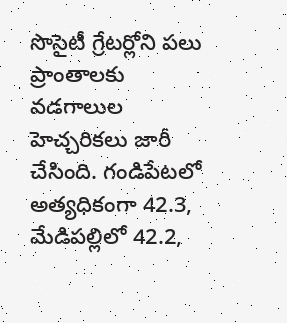సొసైటీ గ్రేటర్లోని పలు ప్రాంతాలకు వడగాలుల హెచ్చరికలు జారీ చేసింది. గండిపేటలో అత్యధికంగా 42.3, మేడిపల్లిలో 42.2,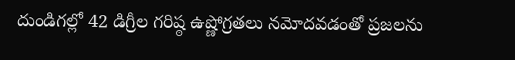దుండిగల్లో 42 డిగ్రీల గరిష్ఠ ఉష్ణోగ్రతలు నమోదవడంతో ప్రజలను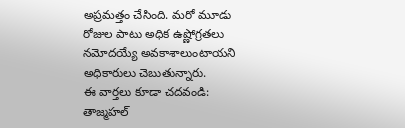అప్రమత్తం చేసింది. మరో మూడు రోజుల పాటు అధిక ఉష్ణోగ్రతలు నమోదయ్యే అవకాశాలుంటాయని అధికారులు చెబుతున్నారు.
ఈ వార్తలు కూడా చదవండి:
తాజ్మహల్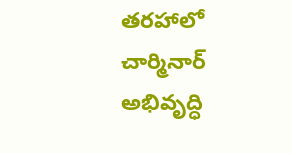తరహాలో చార్మినార్ అభివృద్ధి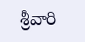శ్రీవారి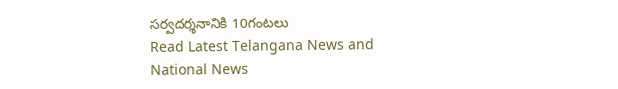సర్వదర్శనానికి 10గంటలు
Read Latest Telangana News and National News